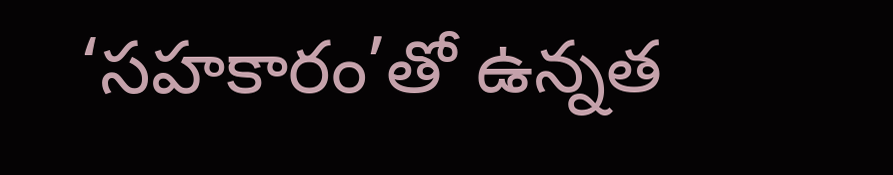‘సహకారం’తో ఉన్నత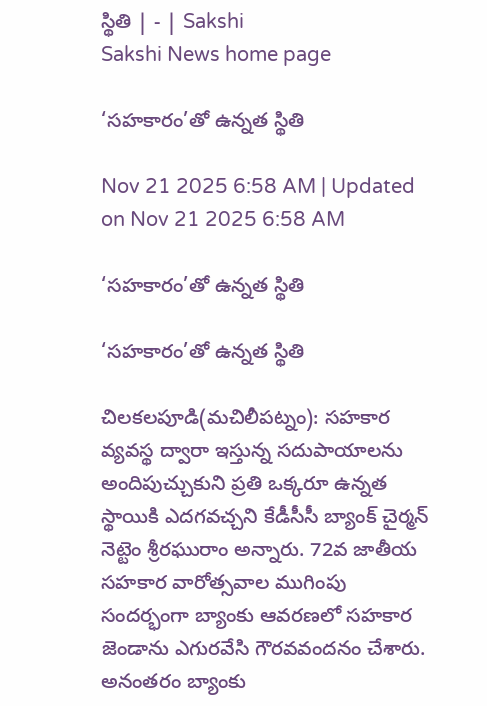స్థితి | - | Sakshi
Sakshi News home page

‘సహకారం’తో ఉన్నత స్థితి

Nov 21 2025 6:58 AM | Updated on Nov 21 2025 6:58 AM

‘సహకారం’తో ఉన్నత స్థితి

‘సహకారం’తో ఉన్నత స్థితి

చిలకలపూడి(మచిలీపట్నం): సహకార వ్యవస్థ ద్వారా ఇస్తున్న సదుపాయాలను అందిపుచ్చుకుని ప్రతి ఒక్కరూ ఉన్నత స్థాయికి ఎదగవచ్చని కేడీసీసీ బ్యాంక్‌ చైర్మన్‌ నెట్టెం శ్రీరఘురాం అన్నారు. 72వ జాతీయ సహకార వారోత్సవాల ముగింపు సందర్భంగా బ్యాంకు ఆవరణలో సహకార జెండాను ఎగురవేసి గౌరవవందనం చేశారు. అనంతరం బ్యాంకు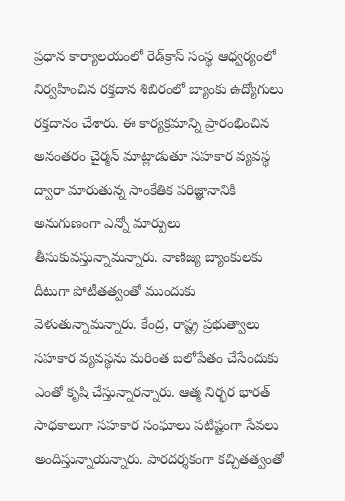ప్రధాన కార్యాలయంలో రెడ్‌క్రాస్‌ సంస్థ ఆధ్వర్యంలో నిర్వహించిన రక్తదాన శిబిరంలో బ్యాంకు ఉద్యోగులు రక్తదానం చేశారు. ఈ కార్యక్రమాన్ని ప్రారంభించిన అనంతరం చైర్మన్‌ మాట్లాడుతూ సహకార వ్యవస్థ ద్వారా మారుతున్న సాంకేతిక పరిజ్ఞానానికి అనుగుణంగా ఎన్నో మార్పులు తీసుకువస్తున్నామన్నారు. వాణిజ్య బ్యాంకులకు దీటుగా పోటీతత్వంతో ముందుకు వెళుతున్నామన్నారు. కేంద్ర, రాష్ట్ర ప్రభుత్వాలు సహకార వ్యవస్థను మరింత బలోపేతం చేసేందుకు ఎంతో కృషి చేస్తున్నారన్నారు. ఆత్మ నిర్భర భారత్‌ సాధకాలుగా సహకార సంఘాలు పటిష్టంగా సేవలు అందిస్తున్నాయన్నారు. పారదర్శకంగా కచ్చితత్వంతో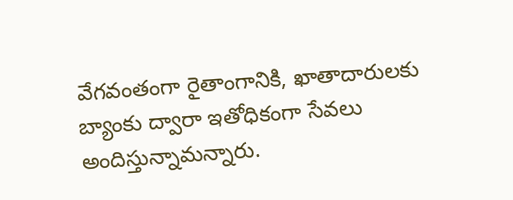వేగవంతంగా రైతాంగానికి, ఖాతాదారులకు బ్యాంకు ద్వారా ఇతోధికంగా సేవలు అందిస్తున్నామన్నారు.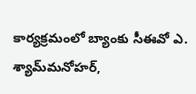కార్యక్రమంలో బ్యాంకు సీఈవో ఎ. శ్యామ్‌మనోహర్‌,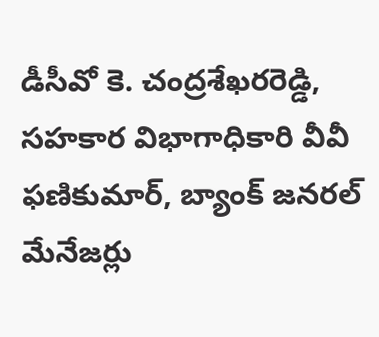డీసీవో కె. చంద్రశేఖరరెడ్డి, సహకార విభాగాధికారి వీవీ ఫణికుమార్‌, బ్యాంక్‌ జనరల్‌ మేనేజర్లు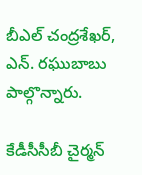బీఎల్‌ చంద్రశేఖర్‌, ఎన్‌. రఘుబాబు పాల్గొన్నారు.

కేడీసీసీబీ చైర్మన్‌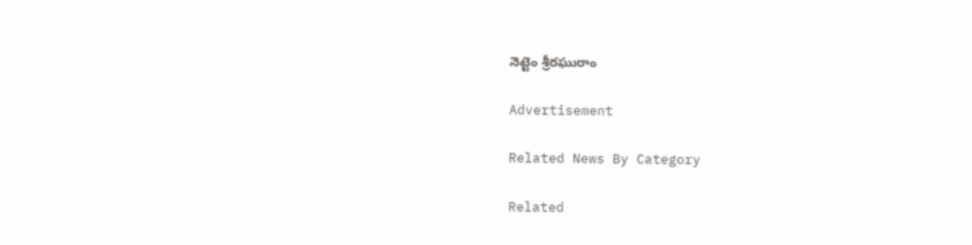నెట్టెం శ్రీరఘురాం

Advertisement

Related News By Category

Related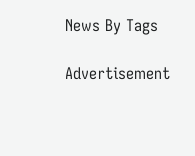News By Tags

Advertisement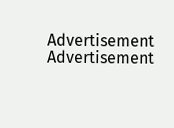Advertisement
Advertisement